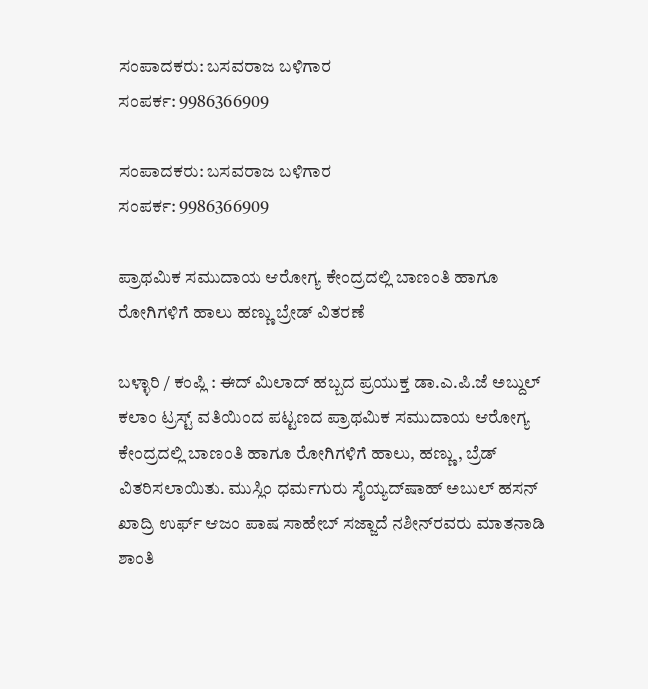ಸಂಪಾದಕರು: ಬಸವರಾಜ ಬಳಿಗಾರ
ಸಂಪರ್ಕ: 9986366909

ಸಂಪಾದಕರು: ಬಸವರಾಜ ಬಳಿಗಾರ
ಸಂಪರ್ಕ: 9986366909

ಪ್ರಾಥಮಿಕ ಸಮುದಾಯ ಆರೋಗ್ಯ ಕೇಂದ್ರದಲ್ಲಿ ಬಾಣಂತಿ ಹಾಗೂ ರೋಗಿಗಳಿಗೆ ಹಾಲು ಹಣ್ಣು ಬ್ರೇಡ್ ವಿತರಣೆ

ಬಳ್ಳಾರಿ / ಕಂಪ್ಲಿ : ಈದ್ ಮಿಲಾದ್ ಹಬ್ಬದ ಪ್ರಯುಕ್ತ ಡಾ.ಎ.ಪಿ.ಜೆ ಅಬ್ದುಲ್ ಕಲಾಂ ಟ್ರಸ್ಟ್ ವತಿಯಿಂದ ಪಟ್ಟಣದ ಪ್ರಾಥಮಿಕ ಸಮುದಾಯ ಆರೋಗ್ಯ ಕೇಂದ್ರದಲ್ಲಿ ಬಾಣಂತಿ ಹಾಗೂ ರೋಗಿಗಳಿಗೆ ಹಾಲು, ಹಣ್ಣು, ಬ್ರೆಡ್ ವಿತರಿಸಲಾಯಿತು. ಮುಸ್ಲಿಂ ಧರ್ಮಗುರು ಸೈಯ್ಯದ್‌ಷಾಹ್ ಅಬುಲ್ ಹಸನ್ ಖಾದ್ರಿ ಉರ್ಫ್ ಆಜಂ ಪಾಷ ಸಾಹೇಬ್ ಸಜ್ಜಾದೆ ನಶೀನ್‌ರವರು ಮಾತನಾಡಿ ಶಾಂತಿ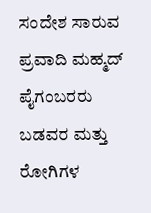ಸಂದೇಶ ಸಾರುವ ಪ್ರವಾದಿ ಮಹ್ಮದ್ ಪೈಗಂಬರರು ಬಡವರ ಮತ್ತು ರೋಗಿಗಳ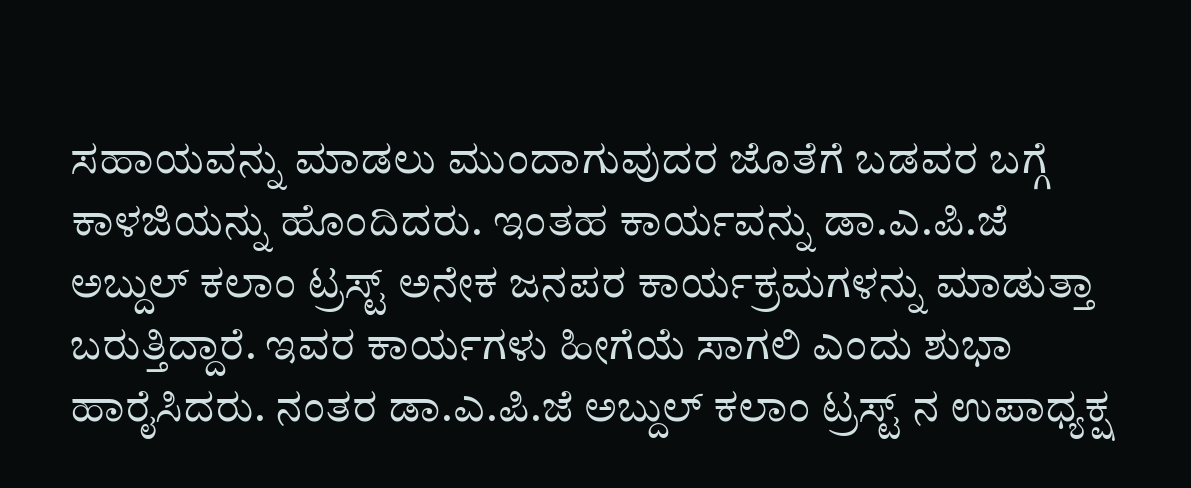ಸಹಾಯವನ್ನು ಮಾಡಲು ಮುಂದಾಗುವುದರ ಜೊತೆಗೆ ಬಡವರ ಬಗ್ಗೆ ಕಾಳಜಿಯನ್ನು ಹೊಂದಿದರು. ಇಂತಹ ಕಾರ್ಯವನ್ನು ಡಾ.ಎ.ಪಿ.ಜೆ ಅಬ್ದುಲ್ ಕಲಾಂ ಟ್ರಸ್ಟ್ ಅನೇಕ ಜನಪರ ಕಾರ್ಯಕ್ರಮಗಳನ್ನು ಮಾಡುತ್ತಾ ಬರುತ್ತಿದ್ದಾರೆ. ಇವರ ಕಾರ್ಯಗಳು ಹೀಗೆಯೆ ಸಾಗಲಿ ಎಂದು ಶುಭಾ ಹಾರೈಸಿದರು. ನಂತರ ಡಾ.ಎ.ಪಿ.ಜೆ ಅಬ್ದುಲ್ ಕಲಾಂ ಟ್ರಸ್ಟ್ ನ ಉಪಾಧ್ಯಕ್ಷ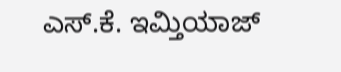ಎಸ್.ಕೆ. ಇಮ್ತಿಯಾಜ್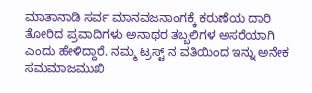ಮಾತಾನಾಡಿ ಸರ್ವ ಮಾನವಜನಾಂಗಕ್ಕೆ ಕರುಣೆಯ ದಾರಿ ತೋರಿದ ಪ್ರವಾದಿಗಳು ಅನಾಥರ ತಬ್ಬಲಿಗಳ ಅಸರೆಯಾಗಿ ಎಂದು ಹೇಳಿದ್ದಾರೆ. ನಮ್ಮ ಟ್ರಸ್ಟ್ ನ ವತಿಯಿಂದ ಇನ್ನು ಅನೇಕ ಸಮಮಾಜಮುಖಿ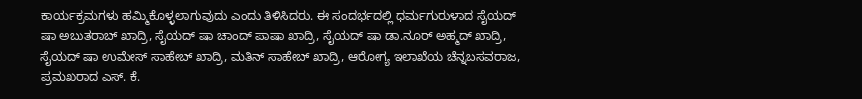ಕಾರ್ಯಕ್ರಮಗಳು ಹಮ್ಮಿಕೊಳ್ಳಲಾಗುವುದು ಎಂದು ತಿಳಿಸಿದರು. ಈ ಸಂದರ್ಭದಲ್ಲಿ ಧರ್ಮಗುರುಳಾದ ಸೈಯದ್ ಷಾ ಅಬುತರಾಬ್ ಖಾದ್ರಿ, ಸೈಯದ್ ಷಾ ಚಾಂದ್ ಪಾಷಾ ಖಾದ್ರಿ, ಸೈಯದ್ ಷಾ ಡಾ.ನೂರ್ ಅಹ್ಮದ್ ಖಾದ್ರಿ, ಸೈಯದ್ ಷಾ ಉಮೇಸ್ ಸಾಹೇಬ್ ಖಾದ್ರಿ, ಮತಿನ್ ಸಾಹೇಬ್ ಖಾದ್ರಿ, ಆರೋಗ್ಯ ಇಲಾಖೆಯ ಚೆನ್ನಬಸವರಾಜ, ಪ್ರಮಖರಾದ ಎಸ್. ಕೆ.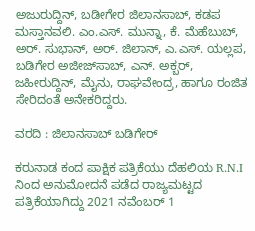ಅಜುರುದ್ದಿನ್, ಬಡೀಗೇರ ಜಿಲಾನಸಾಬ್, ಕಡಪ ಮಸ್ತಾನವಲಿ. ಎಂ.ಎಸ್. ಮುನ್ನಾ, ಕೆ. ಮೆಹೆಬುಬ್, ಅರ್. ಸುಭಾನ್, ಅರ್. ಜಿಲಾನ್, ಎ.ಎಸ್. ಯಲ್ಲಪ, ಬಡಿಗೇರ ಅಜೀಜ್‌ಸಾಬ್, ಎನ್. ಅಕ್ಬರ್, ಜಹೀರುದ್ದಿನ್, ಮೈನು, ರಾಘವೇಂದ್ರ, ಹಾಗೂ ರಂಜಿತ ಸೇರಿದಂತೆ ಅನೇಕರಿದ್ದರು.

ವರದಿ : ಜಿಲಾನಸಾಬ್ ಬಡಿಗೇರ್

ಕರುನಾಡ ಕಂದ ಪಾಕ್ಷಿಕ ಪತ್ರಿಕೆಯು ದೆಹಲಿಯ R.N.I ನಿಂದ ಅನುಮೋದನೆ ಪಡೆದ ರಾಜ್ಯಮಟ್ಟದ ಪತ್ರಿಕೆಯಾಗಿದ್ದು 2021 ನವೆಂಬರ್ 1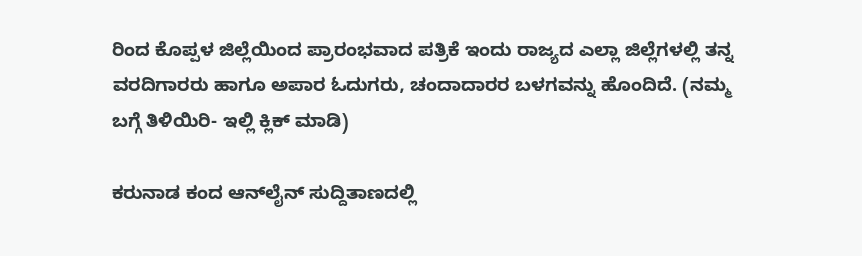ರಿಂದ ಕೊಪ್ಪಳ ಜಿಲ್ಲೆಯಿಂದ ಪ್ರಾರಂಭವಾದ ಪತ್ರಿಕೆ ಇಂದು ರಾಜ್ಯದ ಎಲ್ಲಾ ಜಿಲ್ಲೆಗಳಲ್ಲಿ ತನ್ನ ವರದಿಗಾರರು ಹಾಗೂ ಅಪಾರ ಓದುಗರು, ಚಂದಾದಾರರ ಬಳಗವನ್ನು ಹೊಂದಿದೆ. (ನಮ್ಮ ಬಗ್ಗೆ ತಿಳಿಯಿರಿ- ಇಲ್ಲಿ ಕ್ಲಿಕ್‌ ಮಾಡಿ)

ಕರುನಾಡ ಕಂದ ಆನ್‌ಲೈನ್‌ ಸುದ್ದಿತಾಣದಲ್ಲಿ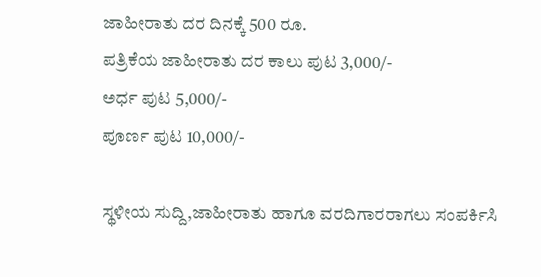ಜಾಹೀರಾತು ದರ ದಿನಕ್ಕೆ 500 ರೂ.
ಪತ್ರಿಕೆಯ ಜಾಹೀರಾತು ದರ ಕಾಲು ಪುಟ 3,000/-
ಅರ್ಧ ಪುಟ 5,000/-
ಪೂರ್ಣ ಪುಟ 10,000/-

ಸ್ಥಳೀಯ ಸುದ್ದಿ,ಜಾಹೀರಾತು ಹಾಗೂ ವರದಿಗಾರರಾಗಲು ಸಂಪರ್ಕಿಸಿ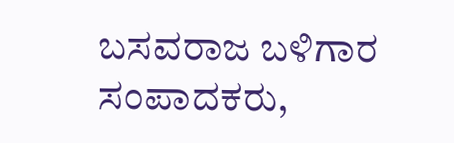ಬಸವರಾಜ ಬಳಿಗಾರ
ಸಂಪಾದಕರು,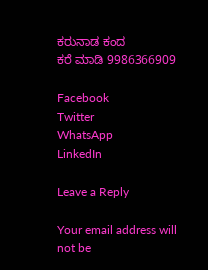ಕರುನಾಡ ಕಂದ
ಕರೆ ಮಾಡಿ 9986366909

Facebook
Twitter
WhatsApp
LinkedIn

Leave a Reply

Your email address will not be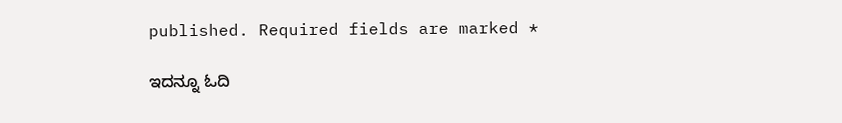published. Required fields are marked *

ಇದನ್ನೂ ಓದಿ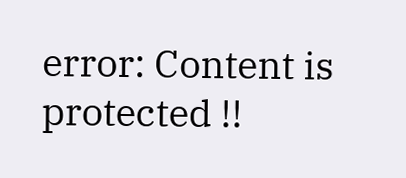error: Content is protected !!